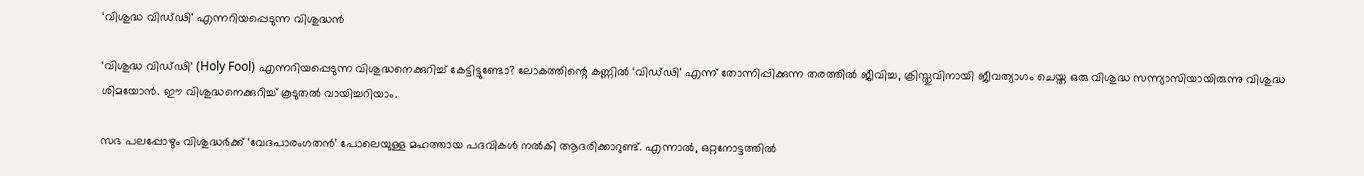‘വിശുദ്ധ വിഡ്‌ഢി’ എന്നറിയപ്പെടുന്ന വിശുദ്ധൻ

‘വിശുദ്ധ വിഡ്‌ഢി’ (Holy Fool) എന്നറിയപ്പെടുന്ന വിശുദ്ധനെക്കുറിച്ച് കേട്ടിട്ടുണ്ടോ? ലോകത്തിന്റെ കണ്ണിൽ ‘വിഡ്‌ഢി’ എന്ന് തോന്നിപ്പിക്കുന്ന തരത്തിൽ ജീവിച്ച, ക്രിസ്തുവിനായി ജീവത്യാഗം ചെയ്ത ഒരു വിശുദ്ധ സന്ന്യാസിയായിരുന്നു വിശുദ്ധ ശിമയോൻ. ഈ വിശുദ്ധനെക്കുറിച്ച് കൂടുതൽ വായിച്ചറിയാം.

സഭ പലപ്പോഴും വിശുദ്ധർക്ക് ‘വേദപാരംഗതൻ’ പോലെയുള്ള മഹത്തായ പദവികൾ നൽകി ആദരിക്കാറുണ്ട്. എന്നാൽ, ഒറ്റനോട്ടത്തിൽ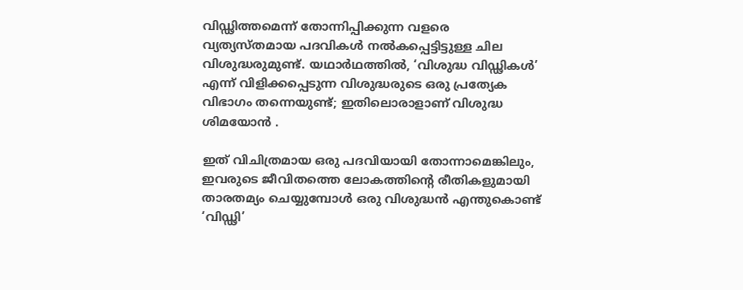വിഡ്ഢിത്തമെന്ന് തോന്നിപ്പിക്കുന്ന വളരെ വ്യത്യസ്തമായ പദവികൾ നൽകപ്പെട്ടിട്ടുള്ള ചില വിശുദ്ധരുമുണ്ട്. യഥാർഥത്തിൽ, ‘വിശുദ്ധ വിഡ്ഢികൾ’ എന്ന് വിളിക്കപ്പെടുന്ന വിശുദ്ധരുടെ ഒരു പ്രത്യേക വിഭാഗം തന്നെയുണ്ട്; ഇതിലൊരാളാണ് വിശുദ്ധ ശിമയോൻ .

ഇത് വിചിത്രമായ ഒരു പദവിയായി തോന്നാമെങ്കിലും, ഇവരുടെ ജീവിതത്തെ ലോകത്തിന്റെ രീതികളുമായി താരതമ്യം ചെയ്യുമ്പോൾ ഒരു വിശുദ്ധൻ എന്തുകൊണ്ട് ‘വിഡ്ഢി’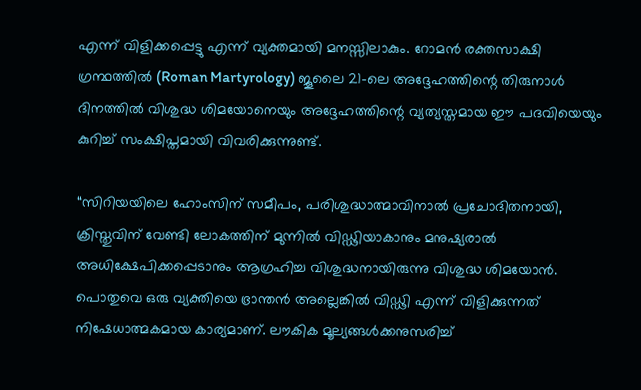എന്ന് വിളിക്കപ്പെട്ടു എന്ന് വ്യക്തമായി മനസ്സിലാകും. റോമൻ രക്തസാക്ഷി ഗ്രന്ഥത്തിൽ (Roman Martyrology) ജൂലൈ 21-ലെ അദ്ദേഹത്തിന്റെ തിരുനാൾ ദിനത്തിൽ വിശുദ്ധ ശിമയോനെയും അദ്ദേഹത്തിന്റെ വ്യത്യസ്തമായ ഈ പദവിയെയും കുറിച്ച് സംക്ഷിപ്തമായി വിവരിക്കുന്നുണ്ട്.

“സിറിയയിലെ ഹോംസിന് സമീപം, പരിശുദ്ധാത്മാവിനാൽ പ്രചോദിതനായി, ക്രിസ്തുവിന് വേണ്ടി ലോകത്തിന് മുന്നിൽ വിഡ്ഢിയാകാനും മനുഷ്യരാൽ അധിക്ഷേപിക്കപ്പെടാനും ആഗ്രഹിച്ച വിശുദ്ധനായിരുന്നു വിശുദ്ധ ശിമയോൻ. പൊതുവെ ഒരു വ്യക്തിയെ ഭ്രാന്തൻ അല്ലെങ്കിൽ വിഡ്ഢി എന്ന് വിളിക്കുന്നത് നിഷേധാത്മകമായ കാര്യമാണ്. ലൗകിക മൂല്യങ്ങൾക്കനുസരിച്ച്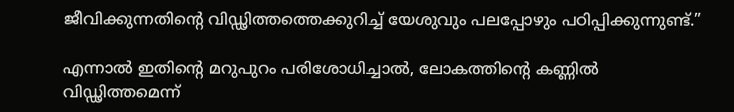ജീവിക്കുന്നതിന്റെ വിഡ്ഢിത്തത്തെക്കുറിച്ച് യേശുവും പലപ്പോഴും പഠിപ്പിക്കുന്നുണ്ട്.”

എന്നാൽ ഇതിന്റെ മറുപുറം പരിശോധിച്ചാൽ, ലോകത്തിന്റെ കണ്ണിൽ വിഡ്ഢിത്തമെന്ന്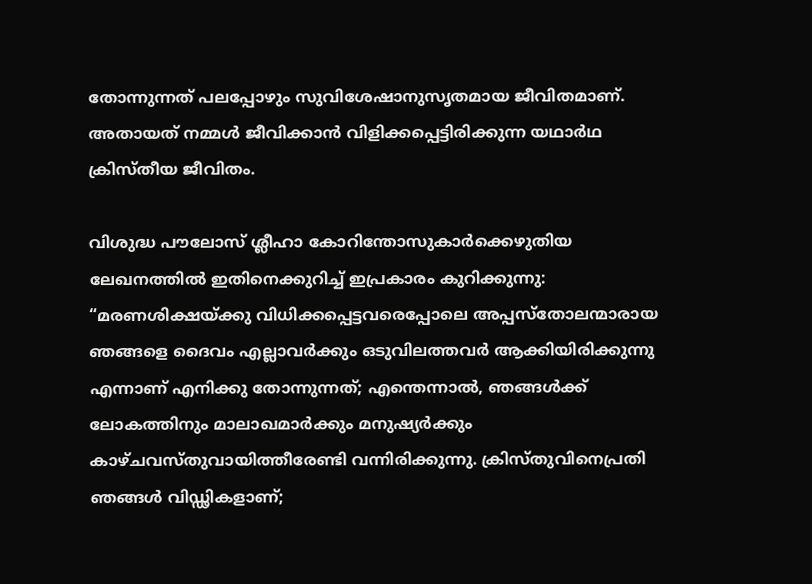തോന്നുന്നത് പലപ്പോഴും സുവിശേഷാനുസൃതമായ ജീവിതമാണ്. അതായത് നമ്മൾ ജീവിക്കാൻ വിളിക്കപ്പെട്ടിരിക്കുന്ന യഥാർഥ ക്രിസ്തീയ ജീവിതം.

വിശുദ്ധ പൗലോസ് ശ്ലീഹാ കോറിന്തോസുകാർക്കെഴുതിയ ലേഖനത്തിൽ ഇതിനെക്കുറിച്ച് ഇപ്രകാരം കുറിക്കുന്നു: “മരണശിക്ഷയ്ക്കു വിധിക്കപ്പെട്ടവരെപ്പോലെ അപ്പസ്തോലന്മാരായ ഞങ്ങളെ ദൈവം എല്ലാവർക്കും ഒടുവിലത്തവർ ആക്കിയിരിക്കുന്നു എന്നാണ് എനിക്കു തോന്നുന്നത്; എന്തെന്നാൽ, ഞങ്ങൾക്ക് ലോകത്തിനും മാലാഖമാർക്കും മനുഷ്യർക്കും കാഴ്ചവസ്തുവായിത്തീരേണ്ടി വന്നിരിക്കുന്നു. ക്രിസ്തുവിനെപ്രതി ഞങ്ങൾ വിഡ്ഢികളാണ്;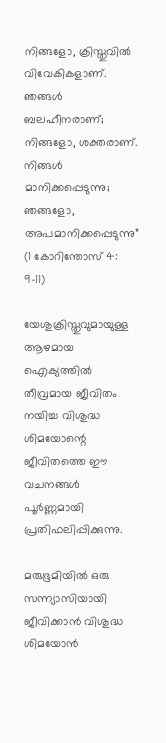നിങ്ങളോ, ക്രിസ്തുവിൽ വിവേകികളാണ്. ഞങ്ങൾ ബലഹീനരാണ്; നിങ്ങളോ, ശക്തരാണ്. നിങ്ങൾ മാനിക്കപ്പെടുന്നു; ഞങ്ങളോ, അപമാനിക്കപ്പെടുന്നു” (1 കോറിന്തോസ് 4: 9-11)

യേശുക്രിസ്തുവുമായുള്ള ആഴമായ ഐക്യത്തിൽ തീവ്രമായ ജീവിതം നയിച്ച വിശുദ്ധ ശിമയോന്റെ ജീവിതത്തെ ഈ വചനങ്ങൾ പൂർണ്ണമായി പ്രതിഫലിപ്പിക്കുന്നു.

മരുഭൂമിയിൽ ഒരു സന്ന്യാസിയായി ജീവിക്കാൻ വിശുദ്ധ ശിമയോൻ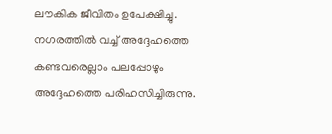ലൗകിക ജീവിതം ഉപേക്ഷിച്ചു. നഗരത്തിൽ വച്ച് അദ്ദേഹത്തെ കണ്ടവരെല്ലാം പലപ്പോഴും അദ്ദേഹത്തെ പരിഹസിച്ചിരുന്നു.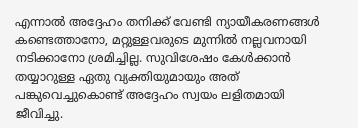എന്നാൽ അദ്ദേഹം തനിക്ക് വേണ്ടി ന്യായീകരണങ്ങൾ കണ്ടെത്താനോ, മറ്റുള്ളവരുടെ മുന്നിൽ നല്ലവനായി നടിക്കാനോ ശ്രമിച്ചില്ല. സുവിശേഷം കേൾക്കാൻ തയ്യാറുള്ള ഏതു വ്യക്തിയുമായും അത് പങ്കുവെച്ചുകൊണ്ട് അദ്ദേഹം സ്വയം ലളിതമായി ജീവിച്ചു.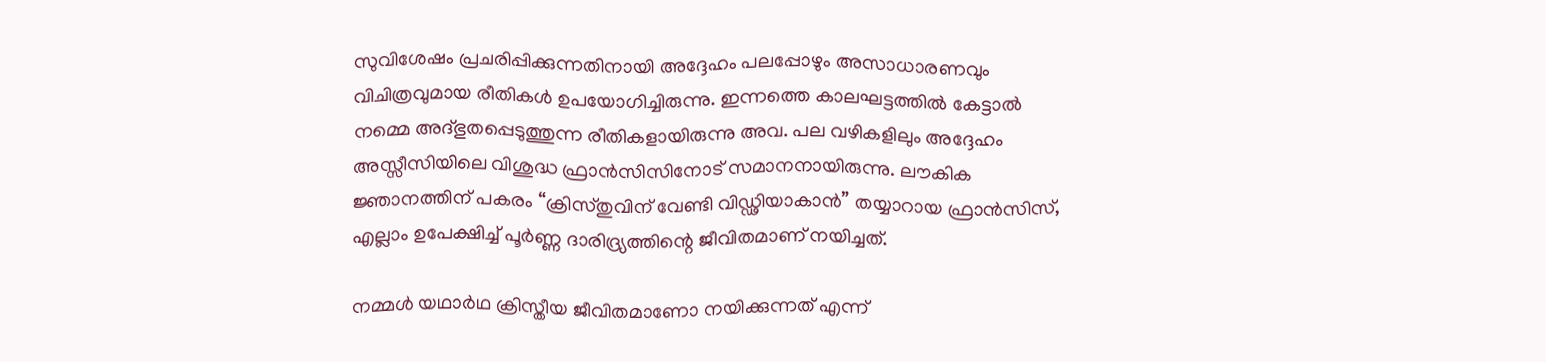സുവിശേഷം പ്രചരിപ്പിക്കുന്നതിനായി അദ്ദേഹം പലപ്പോഴും അസാധാരണവും വിചിത്രവുമായ രീതികൾ ഉപയോഗിച്ചിരുന്നു. ഇന്നത്തെ കാലഘട്ടത്തിൽ കേട്ടാൽ നമ്മെ അദ്ഭുതപ്പെടുത്തുന്ന രീതികളായിരുന്നു അവ. പല വഴികളിലും അദ്ദേഹം അസ്സീസിയിലെ വിശുദ്ധ ഫ്രാൻസിസിനോട് സമാനനായിരുന്നു. ലൗകിക ജ്ഞാനത്തിന് പകരം “ക്രിസ്തുവിന് വേണ്ടി വിഡ്ഢിയാകാൻ” തയ്യാറായ ഫ്രാൻസിസ്, എല്ലാം ഉപേക്ഷിച്ച് പൂർണ്ണ ദാരിദ്ര്യത്തിന്റെ ജീവിതമാണ് നയിച്ചത്.

നമ്മൾ യഥാർഥ ക്രിസ്തീയ ജീവിതമാണോ നയിക്കുന്നത് എന്ന്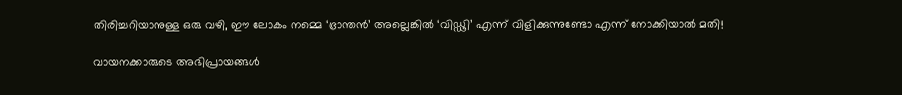തിരിച്ചറിയാനുള്ള ഒരു വഴി, ഈ ലോകം നമ്മെ ‘ഭ്രാന്തൻ’ അല്ലെങ്കിൽ ‘വിഡ്ഢി’ എന്ന് വിളിക്കുന്നുണ്ടോ എന്ന് നോക്കിയാൽ മതി!

വായനക്കാരുടെ അഭിപ്രായങ്ങൾ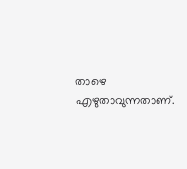താഴെ എഴുതാവുന്നതാണ്.